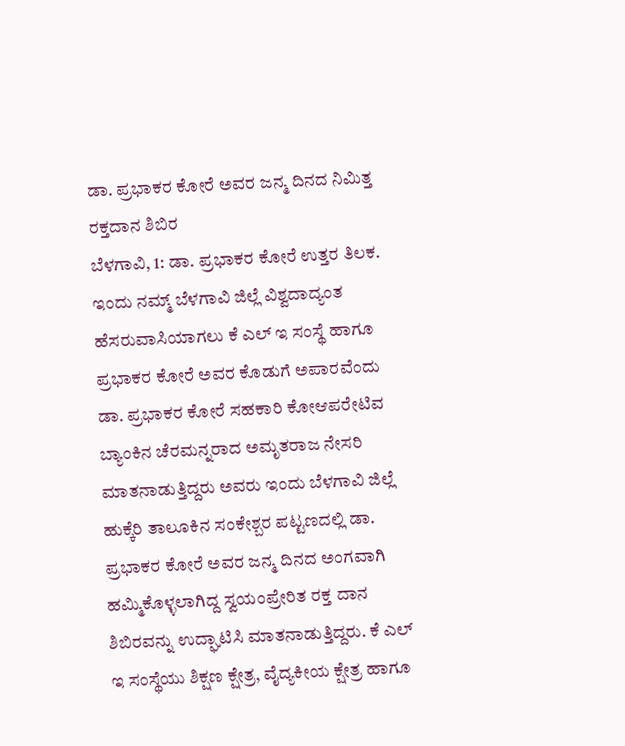ಡಾ. ಪ್ರಭಾಕರ ಕೋರೆ ಅವರ ಜನ್ಮ ದಿನದ ನಿಮಿತ್ತ ರಕ್ತದಾನ ಶಿಬಿರ
ಬೆಳಗಾವಿ, 1: ಡಾ. ಪ್ರಭಾಕರ ಕೋರೆ ಉತ್ತರ ತಿಲಕ. ಇಂದು ನಮ್ಮ್ ಬೆಳಗಾವಿ ಜಿಲ್ಲೆ ವಿಶ್ವದಾದ್ಯಂತ ಹೆಸರುವಾಸಿಯಾಗಲು ಕೆ ಎಲ್ ಇ ಸಂಸ್ಥೆ ಹಾಗೂ ಪ್ರಭಾಕರ ಕೋರೆ ಅವರ ಕೊಡುಗೆ ಅಪಾರವೆಂದು ಡಾ. ಪ್ರಭಾಕರ ಕೋರೆ ಸಹಕಾರಿ ಕೋಆಪರೇಟಿವ ಬ್ಯಾಂಕಿನ ಚೆರಮನ್ನರಾದ ಅಮೃತರಾಜ ನೇಸರಿ ಮಾತನಾಡುತ್ತಿದ್ದರು ಅವರು ಇಂದು ಬೆಳಗಾವಿ ಜಿಲ್ಲೆ ಹುಕ್ಕೆರಿ ತಾಲೂಕಿನ ಸಂಕೇಶ್ಬರ ಪಟ್ಟಣದಲ್ಲಿ ಡಾ. ಪ್ರಭಾಕರ ಕೋರೆ ಅವರ ಜನ್ಮ ದಿನದ ಅಂಗವಾಗಿ ಹಮ್ಮಿಕೊಳ್ಳಲಾಗಿದ್ದ ಸ್ವಯಂಪ್ರೇರಿತ ರಕ್ತ ದಾನ ಶಿಬಿರವನ್ನು ಉದ್ಘಾಟಿಸಿ ಮಾತನಾಡುತ್ತಿದ್ದರು. ಕೆ ಎಲ್ ಇ ಸಂಸ್ಥೆಯು ಶಿಕ್ಷಣ ಕ್ಷೇತ್ರ, ವೈದ್ಯಕೀಯ ಕ್ಷೇತ್ರ ಹಾಗೂ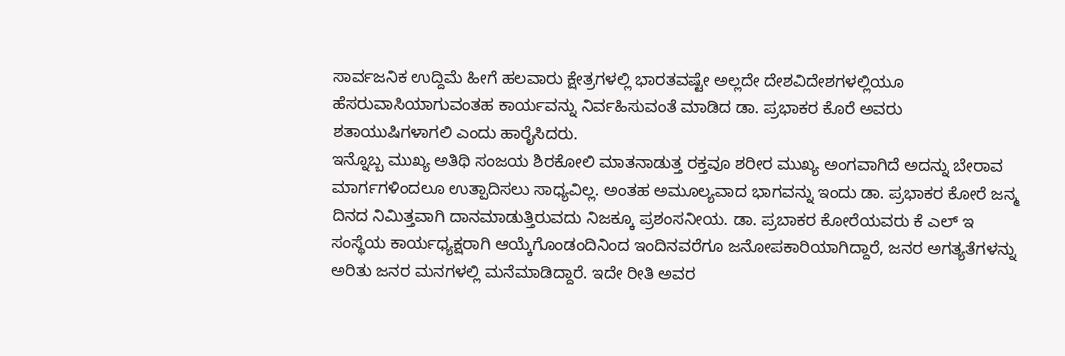ಸಾರ್ವಜನಿಕ ಉದ್ದಿಮೆ ಹೀಗೆ ಹಲವಾರು ಕ್ಷೇತ್ರಗಳಲ್ಲಿ ಭಾರತವಷ್ಟೇ ಅಲ್ಲದೇ ದೇಶವಿದೇಶಗಳಲ್ಲಿಯೂ ಹೆಸರುವಾಸಿಯಾಗುವಂತಹ ಕಾರ್ಯವನ್ನು ನಿರ್ವಹಿಸುವಂತೆ ಮಾಡಿದ ಡಾ. ಪ್ರಭಾಕರ ಕೊರೆ ಅವರು ಶತಾಯುಷಿಗಳಾಗಲಿ ಎಂದು ಹಾರೈಸಿದರು.
ಇನ್ನೊಬ್ಬ ಮುಖ್ಯ ಅತಿಥಿ ಸಂಜಯ ಶಿರಕೋಲಿ ಮಾತನಾಡುತ್ತ ರಕ್ತವೂ ಶರೀರ ಮುಖ್ಯ ಅಂಗವಾಗಿದೆ ಅದನ್ನು ಬೇರಾವ ಮಾರ್ಗಗಳಿಂದಲೂ ಉತ್ಪಾದಿಸಲು ಸಾಧ್ಯವಿಲ್ಲ. ಅಂತಹ ಅಮೂಲ್ಯವಾದ ಭಾಗವನ್ನು ಇಂದು ಡಾ. ಪ್ರಭಾಕರ ಕೋರೆ ಜನ್ಮ ದಿನದ ನಿಮಿತ್ತವಾಗಿ ದಾನಮಾಡುತ್ತಿರುವದು ನಿಜಕ್ಕೂ ಪ್ರಶಂಸನೀಯ. ಡಾ. ಪ್ರಬಾಕರ ಕೋರೆಯವರು ಕೆ ಎಲ್ ಇ ಸಂಸ್ಥೆಯ ಕಾರ್ಯಧ್ಯಕ್ಷರಾಗಿ ಆಯ್ಕೆಗೊಂಡಂದಿನಿಂದ ಇಂದಿನವರೆಗೂ ಜನೋಪಕಾರಿಯಾಗಿದ್ದಾರೆ, ಜನರ ಅಗತ್ಯತೆಗಳನ್ನು ಅರಿತು ಜನರ ಮನಗಳಲ್ಲಿ ಮನೆಮಾಡಿದ್ದಾರೆ. ಇದೇ ರೀತಿ ಅವರ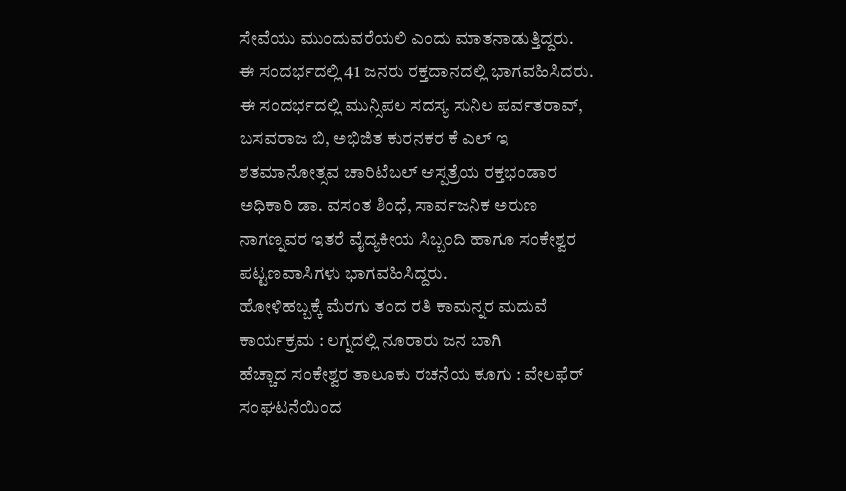ಸೇವೆಯು ಮುಂದುವರೆಯಲಿ ಎಂದು ಮಾತನಾಡುತ್ತಿದ್ದರು.
ಈ ಸಂದರ್ಭದಲ್ಲಿ 41 ಜನರು ರಕ್ತದಾನದಲ್ಲಿ ಭಾಗವಹಿಸಿದರು. ಈ ಸಂದರ್ಭದಲ್ಲಿ ಮುನ್ಸಿಪಲ ಸದಸ್ಯ ಸುನಿಲ ಪರ್ವತರಾವ್, ಬಸವರಾಜ ಬಿ, ಅಭಿಜಿತ ಕುರನಕರ ಕೆ ಎಲ್ ಇ ಶತಮಾನೋತ್ಸವ ಚಾರಿಟೆಬಲ್ ಆಸ್ಪತ್ರೆಯ ರಕ್ತಭಂಡಾರ ಅಧಿಕಾರಿ ಡಾ. ವಸಂತ ಶಿಂಧೆ, ಸಾರ್ವಜನಿಕ ಅರುಣ ನಾಗಣ್ನವರ ಇತರೆ ವೈದ್ಯಕೀಯ ಸಿಬ್ಬಂದಿ ಹಾಗೂ ಸಂಕೇಶ್ವರ ಪಟ್ಟಣವಾಸಿಗಳು ಭಾಗವಹಿಸಿದ್ದರು.
ಹೋಳಿಹಬ್ಬಕ್ಕೆ ಮೆರಗು ತಂದ ರತಿ ಕಾಮನ್ನರ ಮದುವೆ ಕಾರ್ಯಕ್ರಮ : ಲಗ್ನದಲ್ಲಿ ನೂರಾರು ಜನ ಬಾಗಿ
ಹೆಚ್ಚಾದ ಸಂಕೇಶ್ವರ ತಾಲೂಕು ರಚನೆಯ ಕೂಗು : ವೇಲಫೆರ್ ಸಂಘಟನೆಯಿಂದ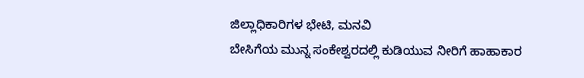ಜಿಲ್ಲಾಧಿಕಾರಿಗಳ ಭೇಟಿ, ಮನವಿ
ಬೇಸಿಗೆಯ ಮುನ್ನ ಸಂಕೇಶ್ವರದಲ್ಲಿ ಕುಡಿಯುವ ನೀರಿಗೆ ಹಾಹಾಕಾರ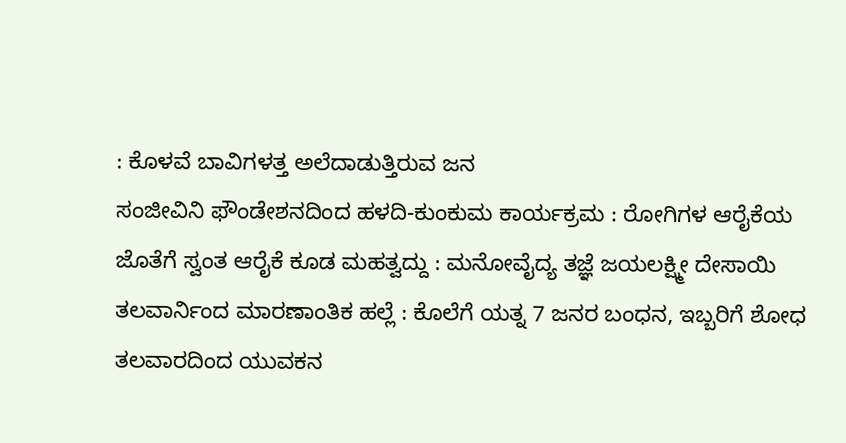: ಕೊಳವೆ ಬಾವಿಗಳತ್ತ ಅಲೆದಾಡುತ್ತಿರುವ ಜನ
ಸಂಜೀವಿನಿ ಫೌಂಡೇಶನದಿಂದ ಹಳದಿ-ಕುಂಕುಮ ಕಾರ್ಯಕ್ರಮ : ರೋಗಿಗಳ ಆರೈಕೆಯ ಜೊತೆಗೆ ಸ್ವಂತ ಆರೈಕೆ ಕೂಡ ಮಹತ್ವದ್ದು : ಮನೋವೈದ್ಯ ತಜ್ಞೆ ಜಯಲಕ್ಷ್ಮೀ ದೇಸಾಯಿ
ತಲವಾರ್ನಿಂದ ಮಾರಣಾಂತಿಕ ಹಲ್ಲೆ : ಕೊಲೆಗೆ ಯತ್ನ 7 ಜನರ ಬಂಧನ, ಇಬ್ಬರಿಗೆ ಶೋಧ
ತಲವಾರದಿಂದ ಯುವಕನ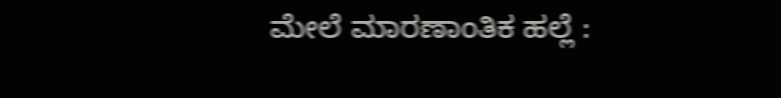ಮೇಲೆ ಮಾರಣಾಂತಿಕ ಹಲ್ಲೆ :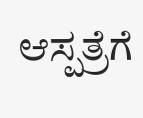ಆಸ್ಪತ್ರೆಗೆ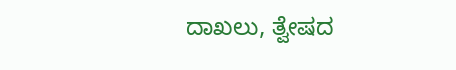ದಾಖಲು, ತ್ವೇಷದ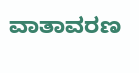ವಾತಾವರಣ